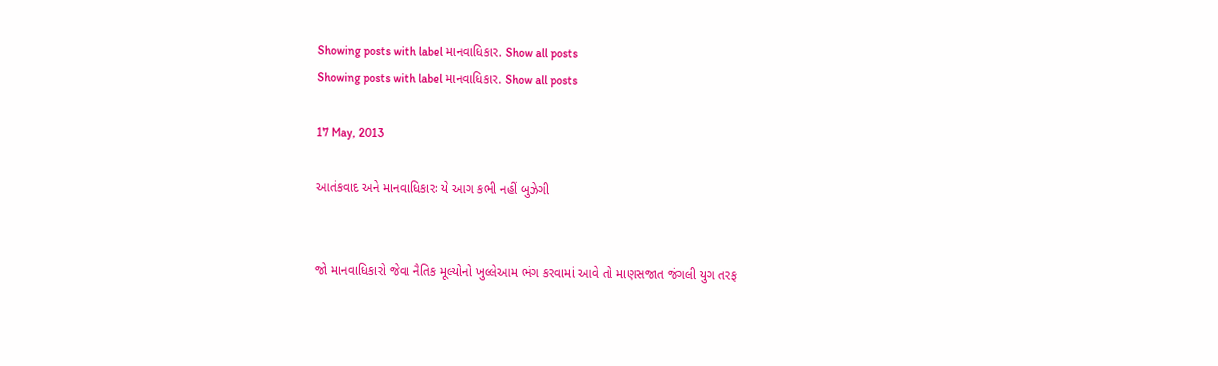Showing posts with label માનવાધિકાર. Show all posts
Showing posts with label માનવાધિકાર. Show all posts

17 May, 2013

આતંકવાદ અને માનવાધિકારઃ યે આગ કભી નહીં બુઝેગી


જો માનવાધિકારો જેવા નૈતિક મૂલ્યોનો ખુલ્લેઆમ ભંગ કરવામાં આવે તો માણસજાત જંગલી યુગ તરફ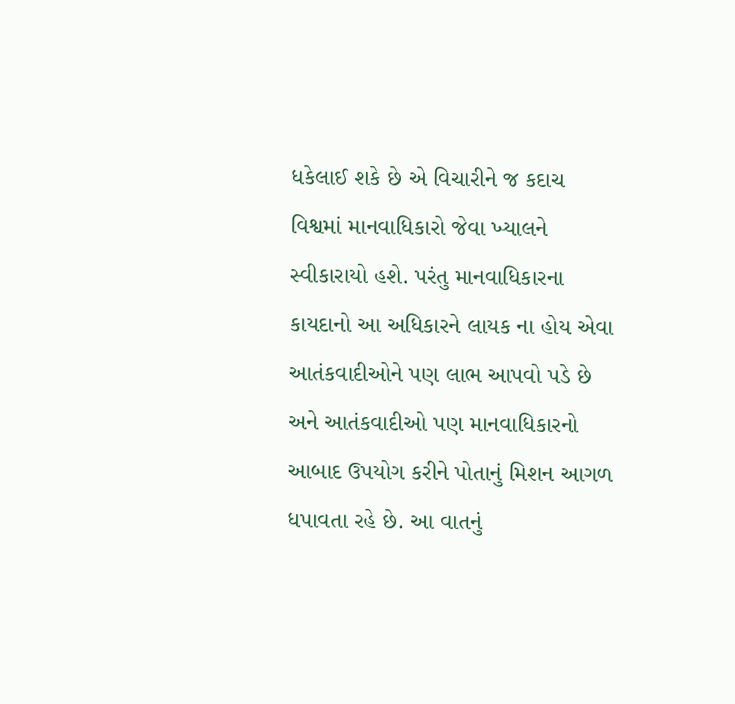ધકેલાઈ શકે છે એ વિચારીને જ કદાચ વિશ્વમાં માનવાધિકારો જેવા ખ્યાલને સ્વીકારાયો હશે. પરંતુ માનવાધિકારના કાયદાનો આ અધિકારને લાયક ના હોય એવા આતંકવાદીઓને પણ લાભ આપવો પડે છે અને આતંકવાદીઓ પણ માનવાધિકારનો આબાદ ઉપયોગ કરીને પોતાનું મિશન આગળ ધપાવતા રહે છે. આ વાતનું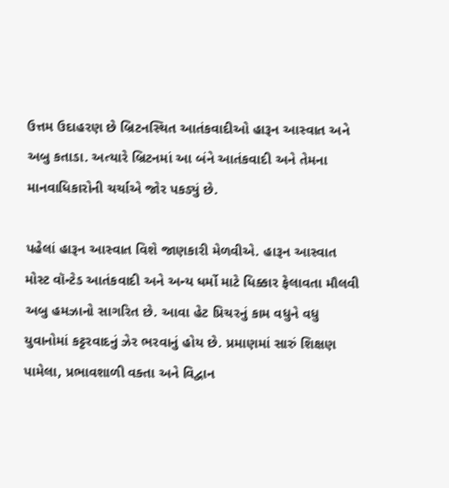ઉત્તમ ઉદાહરણ છે બ્રિટનસ્થિત આતંકવાદીઓ હારૂન આસ્વાત અને અબુ કતાડા. અત્યારે બ્રિટનમાં આ બંને આતંકવાદી અને તેમના માનવાધિકારોની ચર્ચાએ જોર પકડ્યું છે.

પહેલાં હારૂન આસ્વાત વિશે જાણકારી મેળવીએ. હારૂન આસ્વાત મોસ્ટ વૉન્ટેડ આતંકવાદી અને અન્ય ધર્મો માટે ધિક્કાર ફેલાવતા મૌલવી અબુ હમઝાનો સાગરિત છે. આવા હેટ પ્રિચરનું કામ વધુને વધુ યુવાનોમાં કટ્ટરવાદનું ઝેર ભરવાનું હોય છે. પ્રમાણમાં સારું શિક્ષણ પામેલા, પ્રભાવશાળી વક્તા અને વિદ્વાન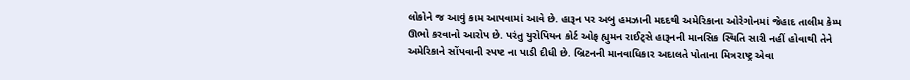લોકોને જ આવું કામ આપવામાં આવે છે. હારૂન પર અબુ હમઝાની મદદથી અમેરિકાના ઓરેગોનમાં જેહાદ તાલીમ કેમ્પ ઊભો કરવાનો આરોપ છે. પરંતુ યુરોપિયન કોર્ટ ઓફ હ્યુમન રાઈટ્સે હારૂનની માનસિક સ્થિતિ સારી નહીં હોવાથી તેને અમેરિકાને સોંપવાની સ્પષ્ટ ના પાડી દીધી છે. બ્રિટનની માનવાધિકાર અદાલતે પોતાના મિત્રરાષ્ટ્ર એવા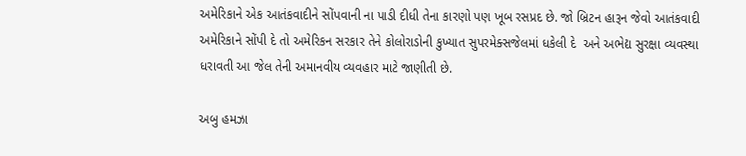અમેરિકાને એક આતંકવાદીને સોંપવાની ના પાડી દીધી તેના કારણો પણ ખૂબ રસપ્રદ છે. જો બ્રિટન હારૂન જેવો આતંકવાદી અમેરિકાને સોંપી દે તો અમેરિકન સરકાર તેને કોલોરાડોની કુખ્યાત સુપરમેક્સજેલમાં ધકેલી દે  અને અભેદ્ય સુરક્ષા વ્યવસ્થા ધરાવતી આ જેલ તેની અમાનવીય વ્યવહાર માટે જાણીતી છે.

અબુ હમઝા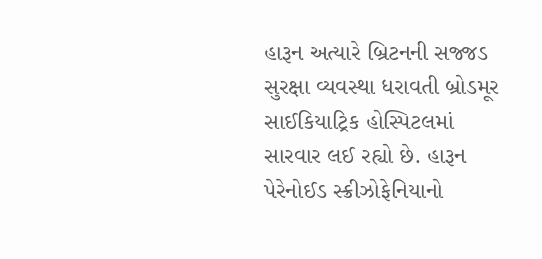હારૂન અત્યારે બ્રિટનની સજ્જડ સુરક્ષા વ્યવસ્થા ધરાવતી બ્રોડમૂર સાઈકિયાટ્રિક હોસ્પિટલમાં સારવાર લઈ રહ્યો છે. હારૂન પેરેનોઈડ સ્ક્રીઝોફેનિયાનો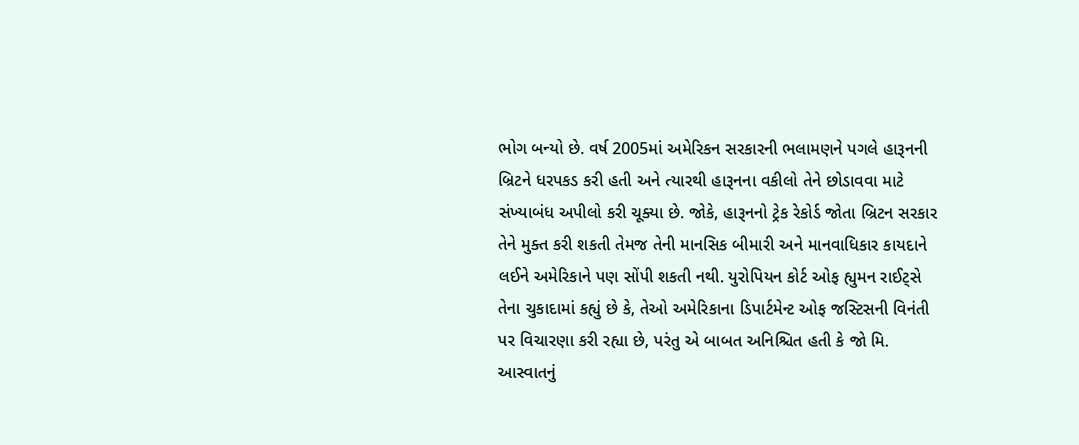ભોગ બન્યો છે. વર્ષ 2005માં અમેરિકન સરકારની ભલામણને પગલે હારૂનની બ્રિટને ધરપકડ કરી હતી અને ત્યારથી હારૂનના વકીલો તેને છોડાવવા માટે સંખ્યાબંધ અપીલો કરી ચૂક્યા છે. જોકે, હારૂનનો ટ્રેક રેકોર્ડ જોતા બ્રિટન સરકાર તેને મુક્ત કરી શકતી તેમજ તેની માનસિક બીમારી અને માનવાધિકાર કાયદાને લઈને અમેરિકાને પણ સોંપી શકતી નથી. યુરોપિયન કોર્ટ ઓફ હ્યુમન રાઈટ્સે તેના ચુકાદામાં કહ્યું છે કે, તેઓ અમેરિકાના ડિપાર્ટમેન્ટ ઓફ જસ્ટિસની વિનંતી પર વિચારણા કરી રહ્યા છે, પરંતુ એ બાબત અનિશ્ચિત હતી કે જો મિ. આસ્વાતનું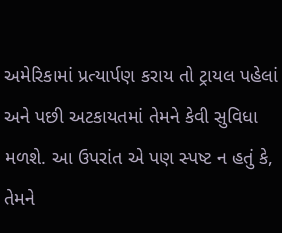અમેરિકામાં પ્રત્યાર્પણ કરાય તો ટ્રાયલ પહેલાં અને પછી અટકાયતમાં તેમને કેવી સુવિધા મળશે. આ ઉપરાંત એ પણ સ્પષ્ટ ન હતું કે, તેમને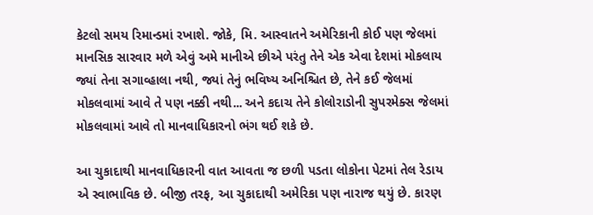કેટલો સમય રિમાન્ડમાં રખાશે. જોકે, મિ. આસ્વાતને અમેરિકાની કોઈ પણ જેલમાં માનસિક સારવાર મળે એવું અમે માનીએ છીએ પરંતુ તેને એક એવા દેશમાં મોકલાય જ્યાં તેના સગાવ્હાલા નથી, જ્યાં તેનું ભવિષ્ય અનિશ્ચિત છે, તેને કઈ જેલમાં મોકલવામાં આવે તે પણ નક્કી નથી... અને કદાચ તેને કોલોરાડોની સુપરમેક્સ જેલમાં મોકલવામાં આવે તો માનવાધિકારનો ભંગ થઈ શકે છે.

આ ચુકાદાથી માનવાધિકારની વાત આવતા જ છળી પડતા લોકોના પેટમાં તેલ રેડાય એ સ્વાભાવિક છે. બીજી તરફ, આ ચુકાદાથી અમેરિકા પણ નારાજ થયું છે. કારણ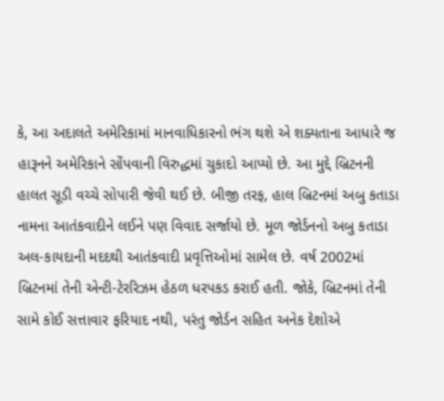કે, આ અદાલતે અમેરિકામાં માનવાધિકારનો ભંગ થશે એ શક્યતાના આધારે જ હારૂનને અમેરિકાને સોંપવાની વિરુદ્ધમાં ચુકાદો આપ્યો છે. આ મુદ્દે બ્રિટનની હાલત સૂડી વચ્ચે સોપારી જેવી થઈ છે. બીજી તરફ, હાલ બ્રિટનમાં અબુ કતાડા નામના આતંકવાદીને લઈને પણ વિવાદ સર્જાયો છે. મૂળ જોર્ડનનો અબુ કતાડા અલ-કાયદાની મદદથી આતંકવાદી પ્રવૃત્તિઓમાં સામેલ છે. વર્ષ 2002માં બ્રિટનમાં તેની એન્ટી-ટેરરિઝમ હેઠળ ધરપકડ કરાઈ હતી. જોકે, બ્રિટનમાં તેની સામે કોઈ સત્તાવાર ફરિયાદ નથી, પરંતુ જોર્ડન સહિત અનેક દેશોએ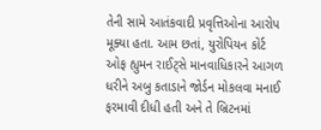તેની સામે આતંકવાદી પ્રવૃત્તિઓના આરોપ મૂક્યા હતા. આમ છતાં, યુરોપિયન કોર્ટ ઓફ હ્યુમન રાઈટ્સે માનવાધિકારને આગળ ધરીને અબુ કતાડાને જોર્ડન મોકલવા મનાઈ ફરમાવી દીધી હતી અને તે બ્રિટનમાં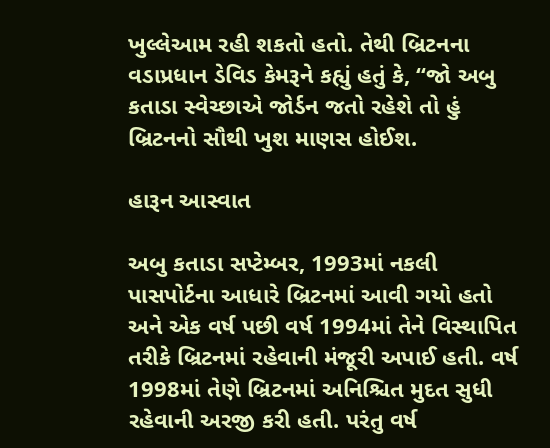ખુલ્લેઆમ રહી શકતો હતો. તેથી બ્રિટનના વડાપ્રધાન ડેવિડ કેમરૂને કહ્યું હતું કે, “જો અબુ કતાડા સ્વેચ્છાએ જોર્ડન જતો રહેશે તો હું બ્રિટનનો સૌથી ખુશ માણસ હોઈશ.

હારૂન આસ્વાત

અબુ કતાડા સપ્ટેમ્બર, 1993માં નકલી પાસપોર્ટના આધારે બ્રિટનમાં આવી ગયો હતો અને એક વર્ષ પછી વર્ષ 1994માં તેને વિસ્થાપિત તરીકે બ્રિટનમાં રહેવાની મંજૂરી અપાઈ હતી. વર્ષ 1998માં તેણે બ્રિટનમાં અનિશ્ચિત મુદત સુધી રહેવાની અરજી કરી હતી. પરંતુ વર્ષ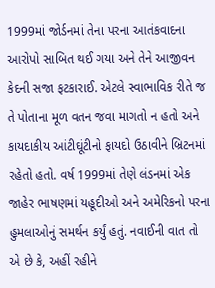1999માં જોર્ડનમાં તેના પરના આતંકવાદના આરોપો સાબિત થઈ ગયા અને તેને આજીવન કેદની સજા ફટકારાઈ. એટલે સ્વાભાવિક રીતે જ તે પોતાના મૂળ વતન જવા માગતો ન હતો અને કાયદાકીય આંટીઘૂંટીનો ફાયદો ઉઠાવીને બ્રિટનમાં રહેતો હતો. વર્ષ 1999માં તેણે લંડનમાં એક જાહેર ભાષણમાં યહૂદીઓ અને અમેરિકનો પરના હુમલાઓનું સમર્થન કર્યું હતું. નવાઈની વાત તો એ છે કે, અહીં રહીને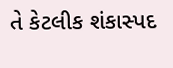તે કેટલીક શંકાસ્પદ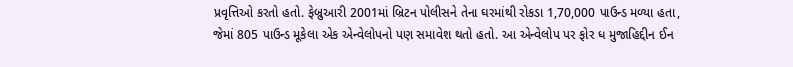પ્રવૃત્તિઓ કરતો હતો. ફેબ્રુઆરી 2001માં બ્રિટન પોલીસને તેના ઘરમાંથી રોકડા 1,70,000 પાઉન્ડ મળ્યા હતા, જેમાં 805 પાઉન્ડ મૂકેલા એક એન્વેલોપનો પણ સમાવેશ થતો હતો. આ એન્વેલોપ પર ફોર ધ મુજાહિદ્દીન ઈન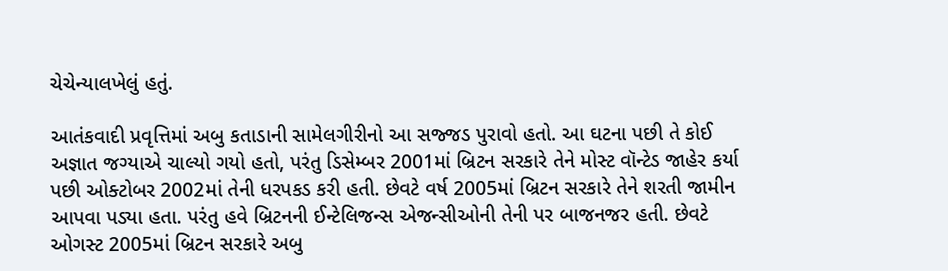ચેચેન્યાલખેલું હતું.

આતંકવાદી પ્રવૃત્તિમાં અબુ કતાડાની સામેલગીરીનો આ સજ્જડ પુરાવો હતો. આ ઘટના પછી તે કોઈ અજ્ઞાત જગ્યાએ ચાલ્યો ગયો હતો, પરંતુ ડિસેમ્બર 2001માં બ્રિટન સરકારે તેને મોસ્ટ વૉન્ટેડ જાહેર કર્યા પછી ઓક્ટોબર 2002માં તેની ધરપકડ કરી હતી. છેવટે વર્ષ 2005માં બ્રિટન સરકારે તેને શરતી જામીન આપવા પડ્યા હતા. પરંતુ હવે બ્રિટનની ઈન્ટેલિજન્સ એજન્સીઓની તેની પર બાજનજર હતી. છેવટે ઓગસ્ટ 2005માં બ્રિટન સરકારે અબુ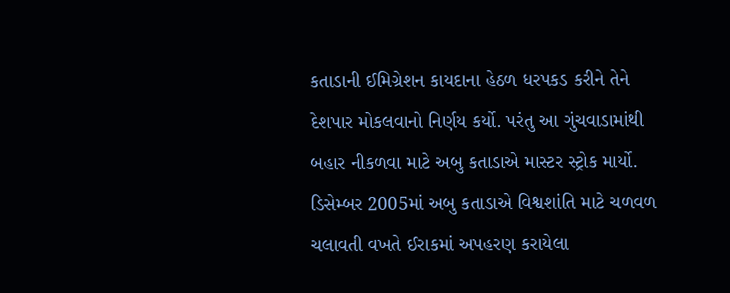કતાડાની ઈમિગ્રેશન કાયદાના હેઠળ ધરપકડ કરીને તેને દેશપાર મોકલવાનો નિર્ણય કર્યો. પરંતુ આ ગુંચવાડામાંથી બહાર નીકળવા માટે અબુ કતાડાએ માસ્ટર સ્ટ્રોક માર્યો. ડિસેમ્બર 2005માં અબુ કતાડાએ વિશ્વશાંતિ માટે ચળવળ ચલાવતી વખતે ઈરાકમાં અપહરણ કરાયેલા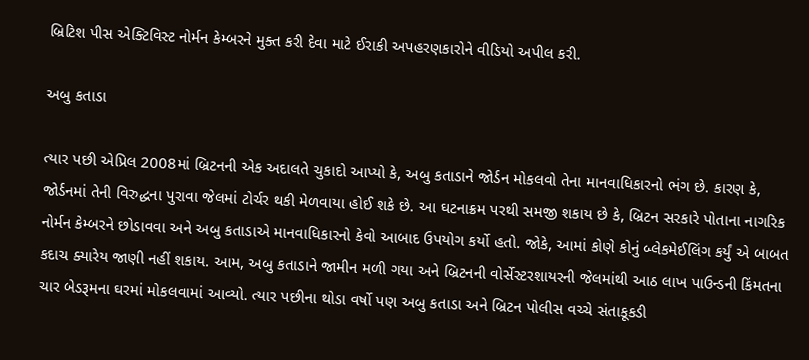બ્રિટિશ પીસ એક્ટિવિસ્ટ નોર્મન કેમ્બરને મુક્ત કરી દેવા માટે ઈરાકી અપહરણકારોને વીડિયો અપીલ કરી.

અબુ કતાડા

ત્યાર પછી એપ્રિલ 2008માં બ્રિટનની એક અદાલતે ચુકાદો આપ્યો કે, અબુ કતાડાને જોર્ડન મોકલવો તેના માનવાધિકારનો ભંગ છે. કારણ કે, જોર્ડનમાં તેની વિરુદ્ધના પુરાવા જેલમાં ટોર્ચર થકી મેળવાયા હોઈ શકે છે. આ ઘટનાક્રમ પરથી સમજી શકાય છે કે, બ્રિટન સરકારે પોતાના નાગરિક નોર્મન કેમ્બરને છોડાવવા અને અબુ કતાડાએ માનવાધિકારનો કેવો આબાદ ઉપયોગ કર્યો હતો. જોકે, આમાં કોણે કોનું બ્લેકમેઈલિંગ કર્યું એ બાબત કદાચ ક્યારેય જાણી નહીં શકાય. આમ, અબુ કતાડાને જામીન મળી ગયા અને બ્રિટનની વોર્સેસ્ટરશાયરની જેલમાંથી આઠ લાખ પાઉન્ડની કિંમતના ચાર બેડરૂમના ઘરમાં મોકલવામાં આવ્યો. ત્યાર પછીના થોડા વર્ષો પણ અબુ કતાડા અને બ્રિટન પોલીસ વચ્ચે સંતાકૂકડી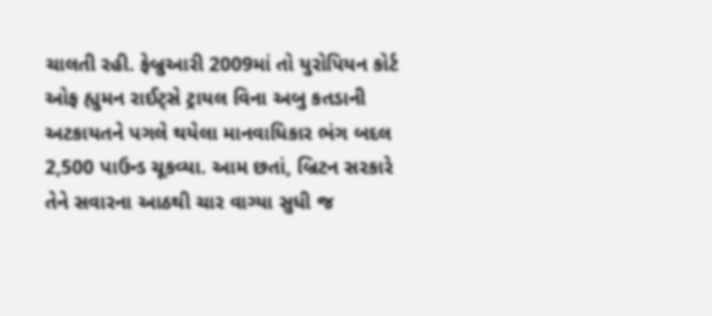ચાલતી રહી. ફેબ્રુઆરી 2009માં તો યુરોપિયન કોર્ટ ઓફ હ્યુમન રાઈટ્સે ટ્રાયલ વિના અબુ કતડાની અટકાયતને પગલે થયેલા માનવાધિકાર ભંગ બદલ 2,500 પાઉન્ડ ચૂકવ્યા. આમ છતાં, બ્રિટન સરકારે તેને સવારના આઠથી ચાર વાગ્યા સુધી જ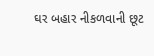ઘર બહાર નીકળવાની છૂટ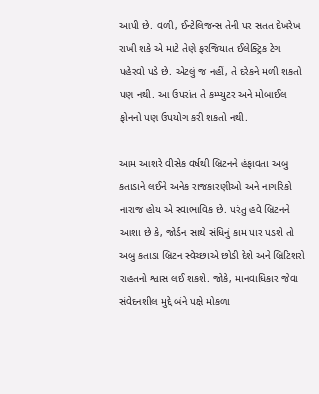આપી છે. વળી, ઈન્ટેલિજન્સ તેની પર સતત દેખરેખ રાખી શકે એ માટે તેણે ફરજિયાત ઈલેક્ટ્રિક ટેગ પહેરવો પડે છે. એટલું જ નહીં, તે દરેકને મળી શકતો પણ નથી. આ ઉપરાંત તે કમ્પ્યુટર અને મોબાઈલ ફોનનો પણ ઉપયોગ કરી શકતો નથી.

આમ આશરે વીસેક વર્ષથી બ્રિટનને હંફાવતા અબુ કતાડાને લઈને અનેક રાજકારણીઓ અને નાગરિકો નારાજ હોય એ સ્વાભાવિક છે. પરંતુ હવે બ્રિટનને આશા છે કે, જોર્ડન સાથે સંધિનું કામ પાર પડશે તો અબુ કતાડા બ્રિટન સ્વેચ્છાએ છોડી દેશે અને બ્રિટિશરો રાહતનો શ્વાસ લઈ શકશે. જોકે, માનવાધિકાર જેવા સંવેદનશીલ મુદ્દે બંને પક્ષે મોકળા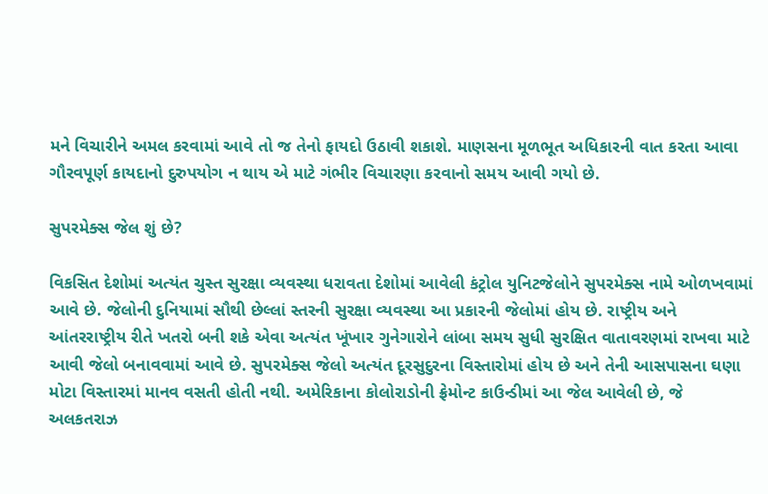મને વિચારીને અમલ કરવામાં આવે તો જ તેનો ફાયદો ઉઠાવી શકાશે. માણસના મૂળભૂત અધિકારની વાત કરતા આવા ગૌરવપૂર્ણ કાયદાનો દુરુપયોગ ન થાય એ માટે ગંભીર વિચારણા કરવાનો સમય આવી ગયો છે.

સુપરમેક્સ જેલ શું છે?

વિકસિત દેશોમાં અત્યંત ચુસ્ત સુરક્ષા વ્યવસ્થા ધરાવતા દેશોમાં આવેલી કંટ્રોલ યુનિટજેલોને સુપરમેક્સ નામે ઓળખવામાં આવે છે. જેલોની દુનિયામાં સૌથી છેલ્લાં સ્તરની સુરક્ષા વ્યવસ્થા આ પ્રકારની જેલોમાં હોય છે. રાષ્ટ્રીય અને આંતરરાષ્ટ્રીય રીતે ખતરો બની શકે એવા અત્યંત ખૂંખાર ગુનેગારોને લાંબા સમય સુધી સુરક્ષિત વાતાવરણમાં રાખવા માટે આવી જેલો બનાવવામાં આવે છે. સુપરમેક્સ જેલો અત્યંત દૂરસુદુરના વિસ્તારોમાં હોય છે અને તેની આસપાસના ઘણા મોટા વિસ્તારમાં માનવ વસતી હોતી નથી. અમેરિકાના કોલોરાડોની ફ્રેમોન્ટ કાઉન્ડીમાં આ જેલ આવેલી છે, જે અલકતરાઝ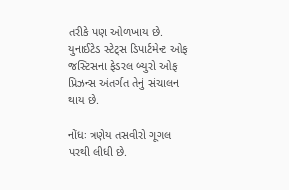તરીકે પણ ઓળખાય છે. યુનાઈટેડ સ્ટેટ્સ ડિપાર્ટમેન્ટ ઓફ જસ્ટિસના ફેડરલ બ્યુરો ઓફ પ્રિઝન્સ અંતર્ગત તેનું સંચાલન થાય છે.

નોંધઃ ત્રણેય તસવીરો ગૂગલ પરથી લીધી છે.